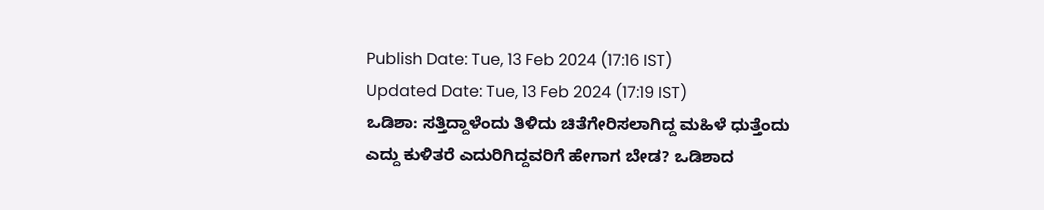Publish Date: Tue, 13 Feb 2024 (17:16 IST)
Updated Date: Tue, 13 Feb 2024 (17:19 IST)
ಒಡಿಶಾ: ಸತ್ತಿದ್ದಾಳೆಂದು ತಿಳಿದು ಚಿತೆಗೇರಿಸಲಾಗಿದ್ದ ಮಹಿಳೆ ಧುತ್ತೆಂದು ಎದ್ದು ಕುಳಿತರೆ ಎದುರಿಗಿದ್ದವರಿಗೆ ಹೇಗಾಗ ಬೇಡ? ಒಡಿಶಾದ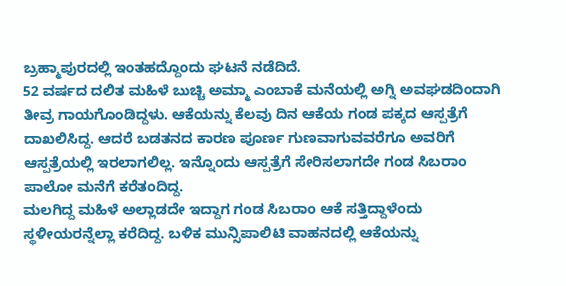ಬ್ರಹ್ಮಾಪುರದಲ್ಲಿ ಇಂತಹದ್ದೊಂದು ಘಟನೆ ನಡೆದಿದೆ.
52 ವರ್ಷದ ದಲಿತ ಮಹಿಳೆ ಬುಚ್ಚಿ ಅಮ್ಮಾ ಎಂಬಾಕೆ ಮನೆಯಲ್ಲಿ ಅಗ್ನಿ ಅವಘಡದಿಂದಾಗಿ ತೀವ್ರ ಗಾಯಗೊಂಡಿದ್ದಳು. ಆಕೆಯನ್ನು ಕೆಲವು ದಿನ ಆಕೆಯ ಗಂಡ ಪಕ್ಕದ ಆಸ್ಪತ್ರೆಗೆ ದಾಖಲಿಸಿದ್ದ. ಆದರೆ ಬಡತನದ ಕಾರಣ ಪೂರ್ಣ ಗುಣವಾಗುವವರೆಗೂ ಅವರಿಗೆ ಆಸ್ಪತ್ರೆಯಲ್ಲಿ ಇರಲಾಗಲಿಲ್ಲ. ಇನ್ನೊಂದು ಆಸ್ಪತ್ರೆಗೆ ಸೇರಿಸಲಾಗದೇ ಗಂಡ ಸಿಬರಾಂ ಪಾಲೋ ಮನೆಗೆ ಕರೆತಂದಿದ್ದ.
ಮಲಗಿದ್ದ ಮಹಿಳೆ ಅಲ್ಲಾಡದೇ ಇದ್ದಾಗ ಗಂಡ ಸಿಬರಾಂ ಆಕೆ ಸತ್ತಿದ್ದಾಳೆಂದು ಸ್ಥಳೀಯರನ್ನೆಲ್ಲಾ ಕರೆದಿದ್ದ. ಬಳಿಕ ಮುನ್ಸಿಪಾಲಿಟಿ ವಾಹನದಲ್ಲಿ ಆಕೆಯನ್ನು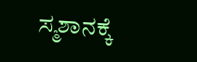ಸ್ಮಶಾನಕ್ಕೆ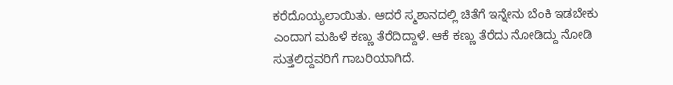ಕರೆದೊಯ್ಯಲಾಯಿತು. ಆದರೆ ಸ್ಮಶಾನದಲ್ಲಿ ಚಿತೆಗೆ ಇನ್ನೇನು ಬೆಂಕಿ ಇಡಬೇಕು ಎಂದಾಗ ಮಹಿಳೆ ಕಣ್ಣು ತೆರೆದಿದ್ದಾಳೆ. ಆಕೆ ಕಣ್ಣು ತೆರೆದು ನೋಡಿದ್ದು ನೋಡಿ ಸುತ್ತಲಿದ್ದವರಿಗೆ ಗಾಬರಿಯಾಗಿದೆ.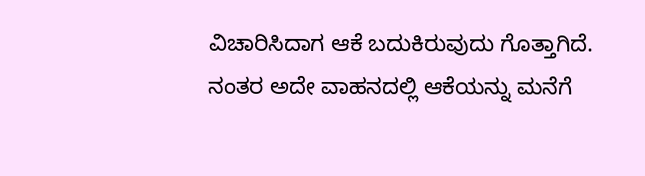ವಿಚಾರಿಸಿದಾಗ ಆಕೆ ಬದುಕಿರುವುದು ಗೊತ್ತಾಗಿದೆ. ನಂತರ ಅದೇ ವಾಹನದಲ್ಲಿ ಆಕೆಯನ್ನು ಮನೆಗೆ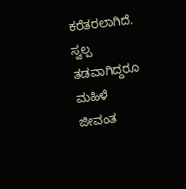ಕರೆತರಲಾಗಿದೆ. ಸ್ವಲ್ಪ ತಡವಾಗಿದ್ದರೂ ಮಹಿಳೆ ಜೀವಂತ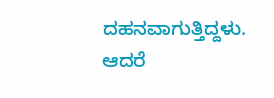ದಹನವಾಗುತ್ತಿದ್ದಳು. ಆದರೆ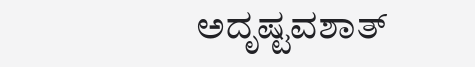ಅದೃಷ್ಟವಶಾತ್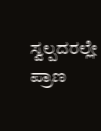ಸ್ವಲ್ಪದರಲ್ಲೇ ಪ್ರಾಣ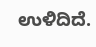ಉಳಿದಿದೆ.